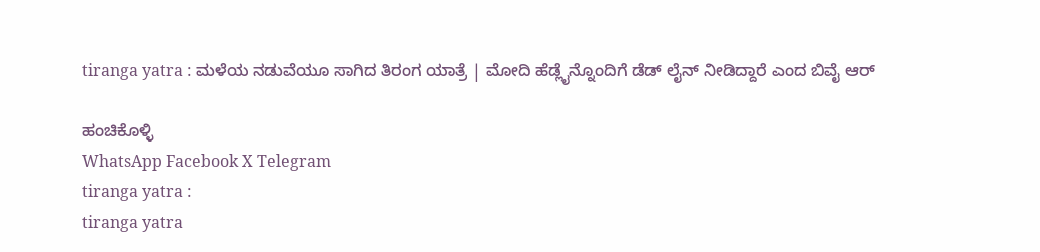tiranga yatra : ಮಳೆಯ ನಡುವೆಯೂ ಸಾಗಿದ ತಿರಂಗ ಯಾತ್ರೆ | ಮೋದಿ ಹೆಡ್ಲೈನ್ನೊಂದಿಗೆ ಡೆಡ್ ಲೈನ್ ನೀಡಿದ್ದಾರೆ ಎಂದ ಬಿವೈ ಆರ್

ಹಂಚಿಕೊಳ್ಳಿ
WhatsApp Facebook X Telegram
tiranga yatra :
tiranga yatra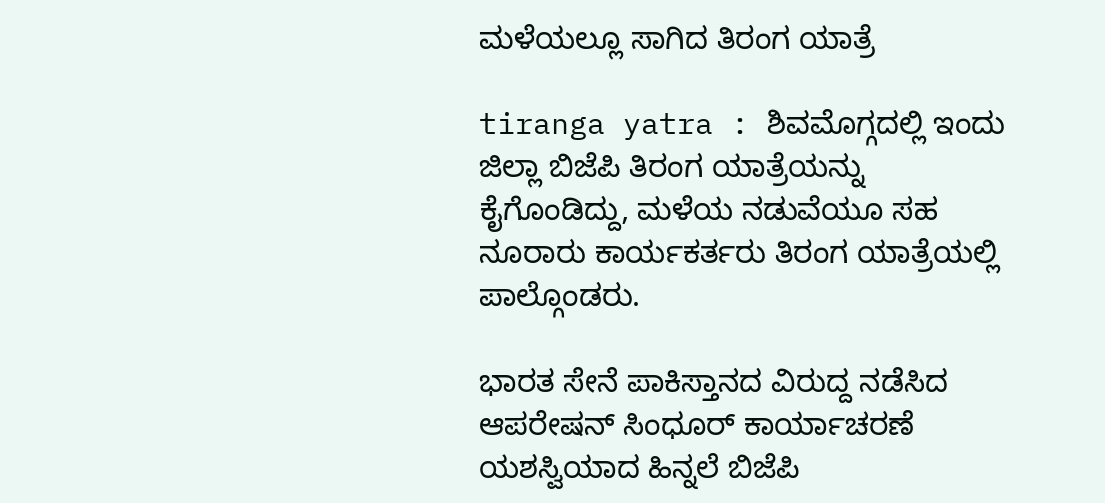ಮಳೆಯಲ್ಲೂ ಸಾಗಿದ ತಿರಂಗ ಯಾತ್ರೆ

tiranga yatra : ಶಿವಮೊಗ್ಗದಲ್ಲಿ ಇಂದು ಜಿಲ್ಲಾ ಬಿಜೆಪಿ ತಿರಂಗ ಯಾತ್ರೆಯನ್ನು ಕೈಗೊಂಡಿದ್ದು, ಮಳೆಯ ನಡುವೆಯೂ ಸಹ ನೂರಾರು ಕಾರ್ಯಕರ್ತರು ತಿರಂಗ ಯಾತ್ರೆಯಲ್ಲಿ ಪಾಲ್ಗೊಂಡರು.

ಭಾರತ ಸೇನೆ ಪಾಕಿಸ್ತಾನದ ವಿರುದ್ದ ನಡೆಸಿದ ಆಪರೇಷನ್ ಸಿಂಧೂರ್ ಕಾರ್ಯಾಚರಣೆ ಯಶಸ್ವಿಯಾದ ಹಿನ್ನಲೆ ಬಿಜೆಪಿ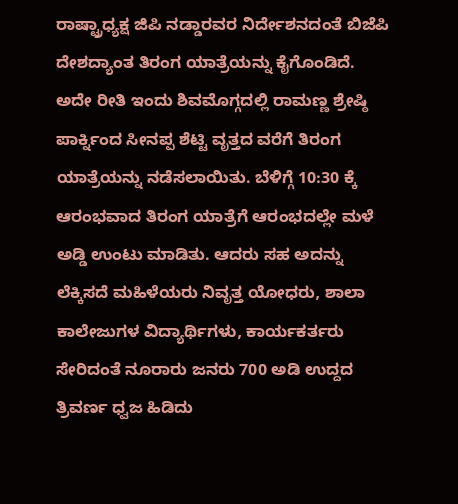ರಾಷ್ಟ್ರಾಧ್ಯಕ್ಷ ಜಿಪಿ ನಡ್ಡಾರವರ ನಿರ್ದೇಶನದಂತೆ ಬಿಜೆಪಿ ದೇಶದ್ಯಾಂತ ತಿರಂಗ ಯಾತ್ರೆಯನ್ನು ಕೈಗೊಂಡಿದೆ. ಅದೇ ರೀತಿ ಇಂದು ಶಿವಮೊಗ್ಗದಲ್ಲಿ ರಾಮಣ್ಣ ಶ್ರೇಷ್ಠಿ ಪಾರ್ಕ್ನಿಂದ ಸೀನಪ್ಪ ಶೆಟ್ಟಿ ವೃತ್ತದ ವರೆಗೆ ತಿರಂಗ ಯಾತ್ರೆಯನ್ನು ನಡೆಸಲಾಯಿತು. ಬೆಳಿಗ್ಗೆ 10:30 ಕ್ಕೆ ಆರಂಭವಾದ ತಿರಂಗ ಯಾತ್ರೆಗೆ ಆರಂಭದಲ್ಲೇ ಮಳೆ ಅಡ್ಡಿ ಉಂಟು ಮಾಡಿತು. ಆದರು ಸಹ ಅದನ್ನು ಲೆಕ್ಕಿಸದೆ ಮಹಿಳೆಯರು ನಿವೃತ್ತ ಯೋಧರು, ಶಾಲಾ ಕಾಲೇಜುಗಳ ವಿದ್ಯಾರ್ಥಿಗಳು, ಕಾರ್ಯಕರ್ತರು ಸೇರಿದಂತೆ ನೂರಾರು ಜನರು 700 ಅಡಿ ಉದ್ದದ ತ್ರಿವರ್ಣ ಧ್ವಜ ಹಿಡಿದು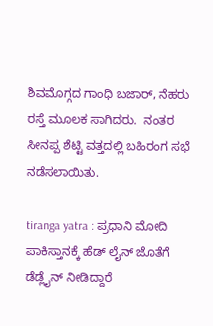ಶಿವಮೊಗ್ಗದ ಗಾಂಧಿ ಬಜಾರ್, ನೆಹರು ರಸ್ತೆ ಮೂಲಕ ಸಾಗಿದರು.  ನಂತರ ಸೀನಪ್ಪ ಶೆಟ್ಟಿ ವತ್ತದಲ್ಲಿ ಬಹಿರಂಗ ಸಭೆ ನಡೆಸಲಾಯಿತು.

tiranga yatra : ಪ್ರಧಾನಿ ಮೋದಿ ಪಾಕಿಸ್ತಾನಕ್ಕೆ ಹೆಡ್ ಲೈನ್ ಜೊತೆಗೆ ಡೆಡ್ಲೈನ್ ನೀಡಿದ್ದಾರೆ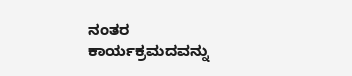ನಂತರ ಕಾರ್ಯಕ್ರಮದವನ್ನು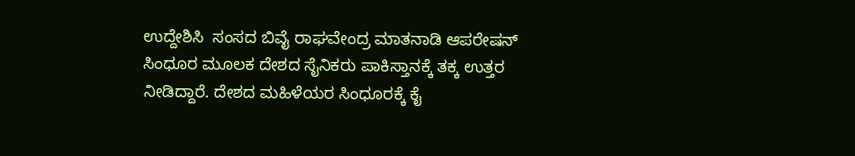ಉದ್ದೇಶಿಸಿ  ಸಂಸದ ಬಿವೈ ರಾಘವೇಂದ್ರ ಮಾತನಾಡಿ ಆಪರೇಷನ್ ಸಿಂಧೂರ ಮೂಲಕ ದೇಶದ ಸೈನಿಕರು ಪಾಕಿಸ್ತಾನಕ್ಕೆ ತಕ್ಕ ಉತ್ತರ ನೀಡಿದ್ದಾರೆ. ದೇಶದ ಮಹಿಳೆಯರ ಸಿಂಧೂರಕ್ಕೆ ಕೈ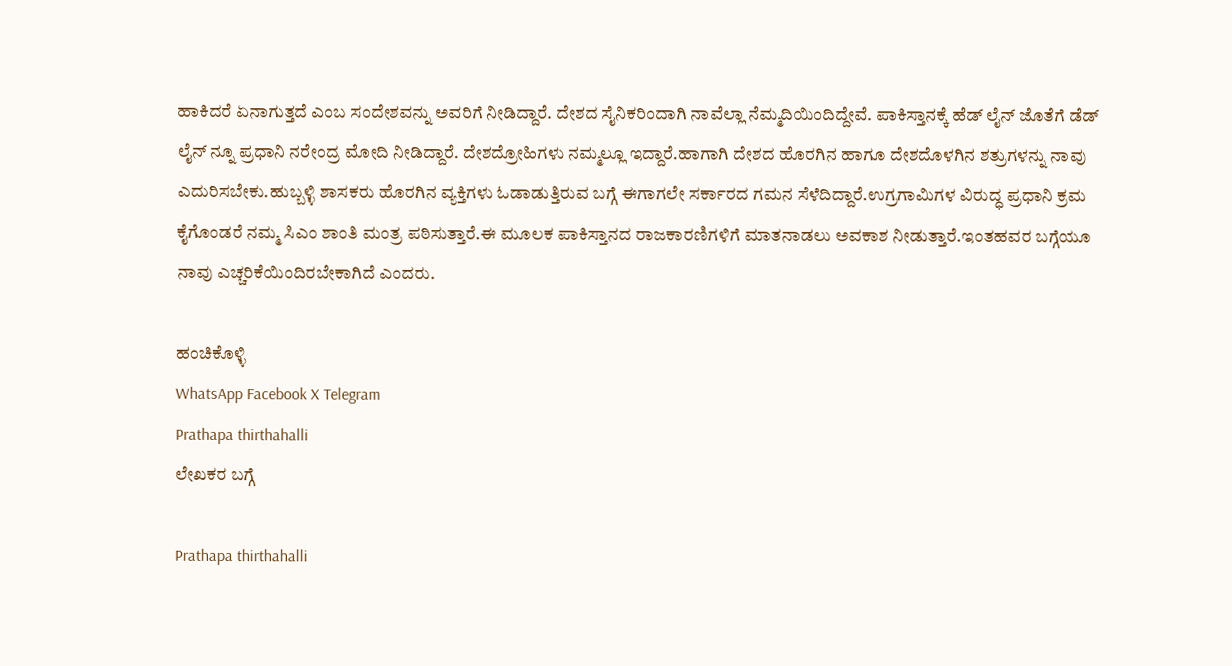ಹಾಕಿದರೆ ಏನಾಗುತ್ತದೆ ಎಂಬ ಸಂದೇಶವನ್ನು ಅವರಿಗೆ ನೀಡಿದ್ದಾರೆ. ದೇಶದ ಸೈನಿಕರಿಂದಾಗಿ ನಾವೆಲ್ಲಾ ನೆಮ್ಮದಿಯಿಂದಿದ್ದೇವೆ. ಪಾಕಿಸ್ತಾನಕ್ಕೆ ಹೆಡ್ ಲೈನ್ ಜೊತೆಗೆ ಡೆಡ್ ಲೈನ್ ನ್ನೂ ಪ್ರಧಾನಿ ನರೇಂದ್ರ ಮೋದಿ ನೀಡಿದ್ದಾರೆ. ದೇಶದ್ರೋಹಿಗಳು ನಮ್ಮಲ್ಲೂ ಇದ್ದಾರೆ.ಹಾಗಾಗಿ ದೇಶದ ಹೊರಗಿನ ಹಾಗೂ ದೇಶದೊಳಗಿನ‌ ಶತ್ರುಗಳನ್ನು ನಾವು ಎದುರಿಸಬೇಕು.ಹುಬ್ಬಳ್ಳಿ ಶಾಸಕರು ಹೊರಗಿನ ವ್ಯಕ್ತಿಗಳು ಓಡಾಡುತ್ತಿರುವ ಬಗ್ಗೆ ಈಗಾಗಲೇ ಸರ್ಕಾರದ ಗಮನ ಸೆಳೆದಿದ್ದಾರೆ.ಉಗ್ರಗಾಮಿಗಳ ವಿರುದ್ಧ ಪ್ರಧಾನಿ ಕ್ರಮ ಕೈಗೊಂಡರೆ ನಮ್ಮ ಸಿಎಂ ಶಾಂತಿ ಮಂತ್ರ ಪಠಿಸುತ್ತಾರೆ.ಈ ಮೂಲಕ ಪಾಕಿಸ್ತಾನದ ರಾಜಕಾರಣಿಗಳಿಗೆ ಮಾತನಾಡಲು ಅವಕಾಶ ನೀಡುತ್ತಾರೆ.ಇಂತಹವರ ಬಗ್ಗೆಯೂ ನಾವು ಎಚ್ಚರಿಕೆಯಿಂದಿರಬೇಕಾಗಿದೆ ಎಂದರು.

ಹಂಚಿಕೊಳ್ಳಿ
WhatsApp Facebook X Telegram
Prathapa thirthahalli
ಲೇಖಕರ ಬಗ್ಗೆ

Prathapa thirthahalli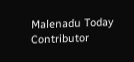Malenadu Today Contributor